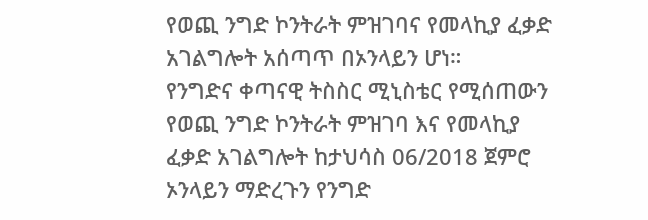የወጪ ንግድ ኮንትራት ምዝገባና የመላኪያ ፈቃድ አገልግሎት አሰጣጥ በኦንላይን ሆነ።
የንግድና ቀጣናዊ ትስስር ሚኒስቴር የሚሰጠውን የወጪ ንግድ ኮንትራት ምዝገባ እና የመላኪያ ፈቃድ አገልግሎት ከታህሳስ 06/2018 ጀምሮ ኦንላይን ማድረጉን የንግድ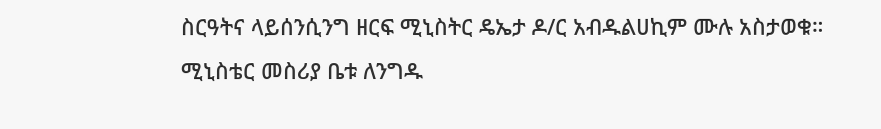ስርዓትና ላይሰንሲንግ ዘርፍ ሚኒስትር ዴኤታ ዶ/ር አብዱልሀኪም ሙሉ አስታወቁ።
ሚኒስቴር መስሪያ ቤቱ ለንግዱ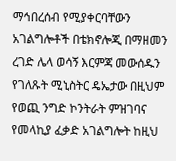ማኅበረሰብ የሚያቀርባቸውን አገልግሎቶች በቴክኖሎጂ በማዘመን ረገድ ሌላ ወሳኝ እርምጃ መውሰዱን የገለጹት ሚኒስትር ዴኤታው በዚህም የወጪ ንግድ ኮንትራት ምዝገባና የመላኪያ ፈቃድ አገልግሎት ከዚህ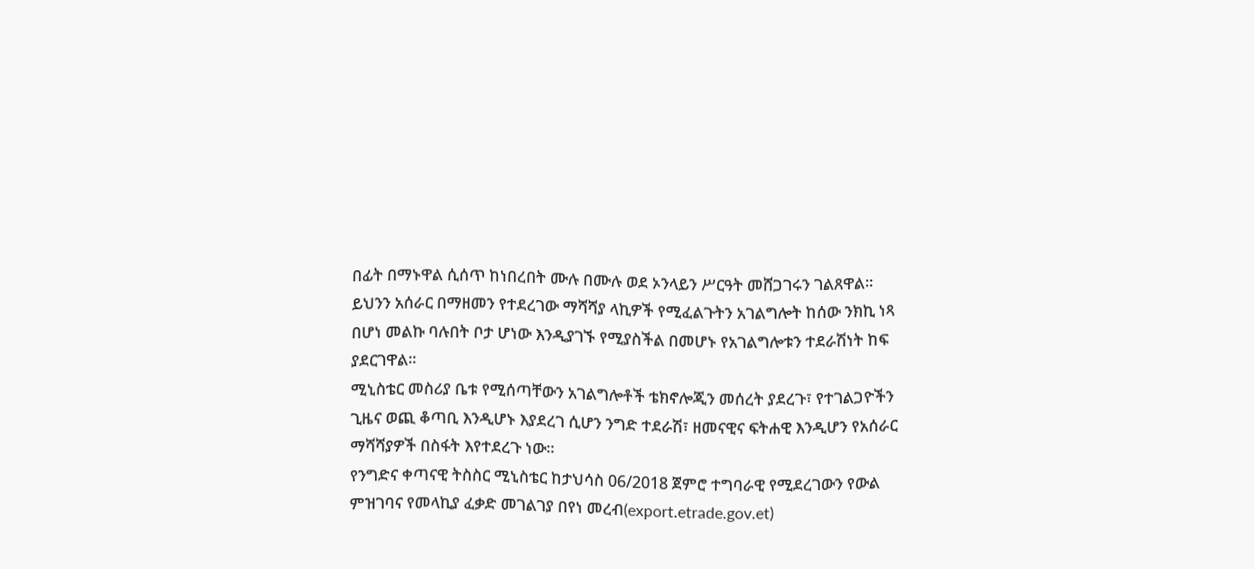በፊት በማኑዋል ሲሰጥ ከነበረበት ሙሉ በሙሉ ወደ ኦንላይን ሥርዓት መሸጋገሩን ገልጸዋል።
ይህንን አሰራር በማዘመን የተደረገው ማሻሻያ ላኪዎች የሚፈልጉትን አገልግሎት ከሰው ንክኪ ነጻ በሆነ መልኩ ባሉበት ቦታ ሆነው እንዲያገኙ የሚያስችል በመሆኑ የአገልግሎቱን ተደራሽነት ከፍ ያደርገዋል።
ሚኒስቴር መስሪያ ቤቱ የሚሰጣቸውን አገልግሎቶች ቴክኖሎጂን መሰረት ያደረጉ፣ የተገልጋዮችን ጊዜና ወጪ ቆጣቢ እንዲሆኑ እያደረገ ሲሆን ንግድ ተደራሽ፣ ዘመናዊና ፍትሐዊ እንዲሆን የአሰራር ማሻሻያዎች በስፋት እየተደረጉ ነው።
የንግድና ቀጣናዊ ትስስር ሚኒስቴር ከታህሳስ 06/2018 ጀምሮ ተግባራዊ የሚደረገውን የውል ምዝገባና የመላኪያ ፈቃድ መገልገያ በየነ መረብ(export.etrade.gov.et)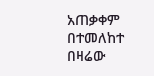አጠቃቀም በተመለከተ በዛሬው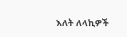እለት ለላኪዎች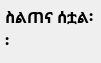ስልጠና ሰቷል፡፡